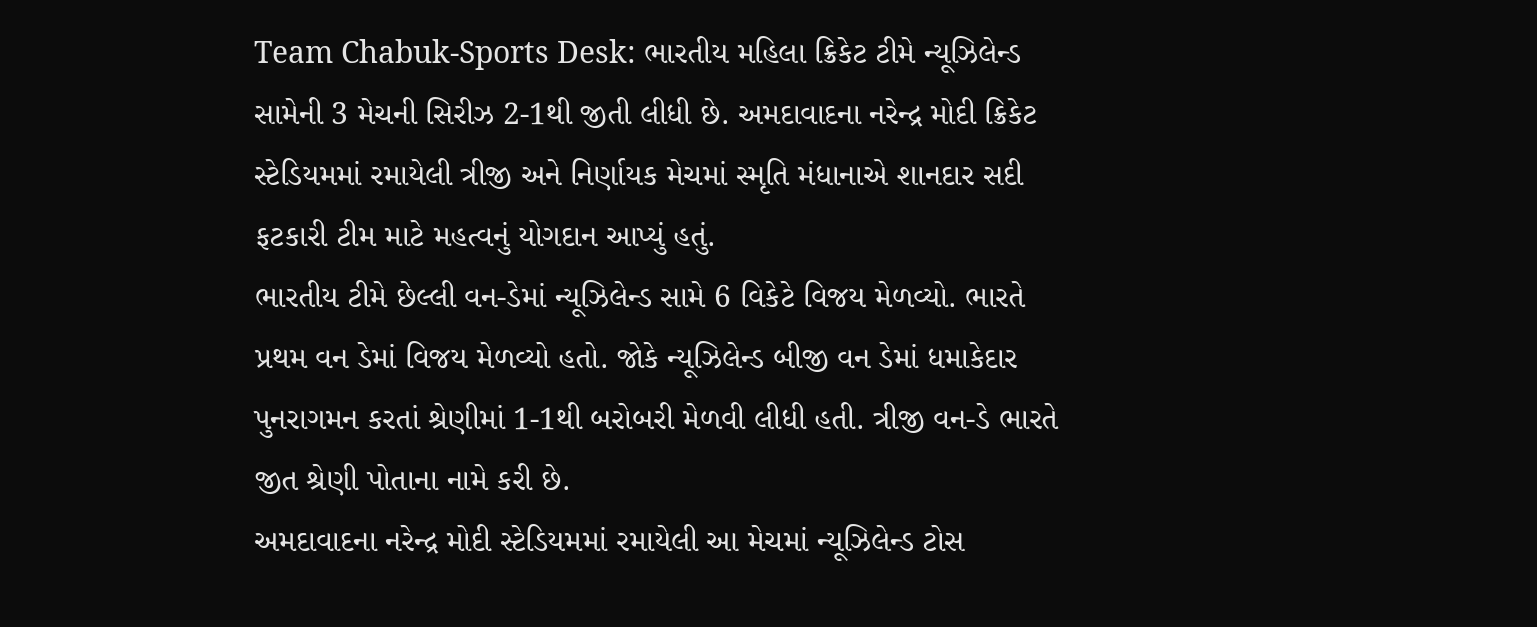Team Chabuk-Sports Desk: ભારતીય મહિલા ક્રિકેટ ટીમે ન્યૂઝિલેન્ડ સામેની 3 મેચની સિરીઝ 2-1થી જીતી લીધી છે. અમદાવાદના નરેન્દ્ર મોદી ક્રિકેટ સ્ટેડિયમમાં રમાયેલી ત્રીજી અને નિર્ણાયક મેચમાં સ્મૃતિ મંધાનાએ શાનદાર સદી ફટકારી ટીમ માટે મહત્વનું યોગદાન આપ્યું હતું.
ભારતીય ટીમે છેલ્લી વન-ડેમાં ન્યૂઝિલેન્ડ સામે 6 વિકેટે વિજય મેળવ્યો. ભારતે પ્રથમ વન ડેમાં વિજય મેળવ્યો હતો. જોકે ન્યૂઝિલેન્ડ બીજી વન ડેમાં ધમાકેદાર પુનરાગમન કરતાં શ્રેણીમાં 1-1થી બરોબરી મેળવી લીધી હતી. ત્રીજી વન-ડે ભારતે જીત શ્રેણી પોતાના નામે કરી છે.
અમદાવાદના નરેન્દ્ર મોદી સ્ટેડિયમમાં રમાયેલી આ મેચમાં ન્યૂઝિલેન્ડ ટોસ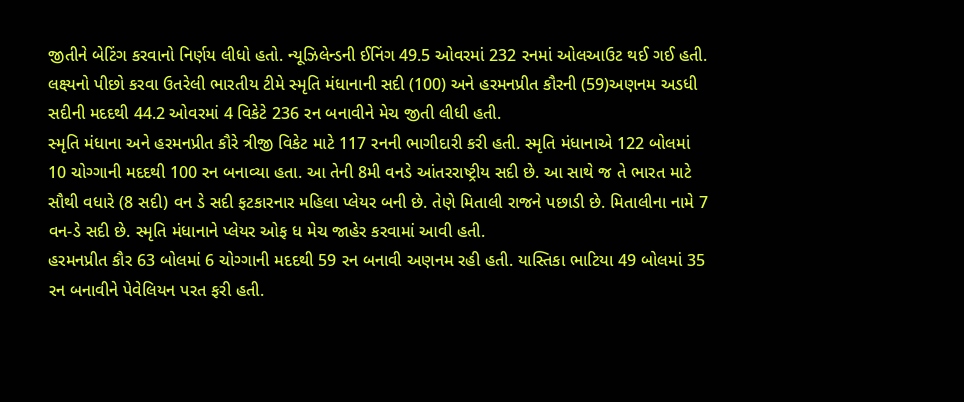જીતીને બેટિંગ કરવાનો નિર્ણય લીધો હતો. ન્યૂઝિલેન્ડની ઈનિંગ 49.5 ઓવરમાં 232 રનમાં ઓલઆઉટ થઈ ગઈ હતી. લક્ષ્યનો પીછો કરવા ઉતરેલી ભારતીય ટીમે સ્મૃતિ મંધાનાની સદી (100) અને હરમનપ્રીત કૌરની (59)અણનમ અડધી સદીની મદદથી 44.2 ઓવરમાં 4 વિકેટે 236 રન બનાવીને મેચ જીતી લીધી હતી.
સ્મૃતિ મંધાના અને હરમનપ્રીત કૌરે ત્રીજી વિકેટ માટે 117 રનની ભાગીદારી કરી હતી. સ્મૃતિ મંધાનાએ 122 બોલમાં 10 ચોગ્ગાની મદદથી 100 રન બનાવ્યા હતા. આ તેની 8મી વનડે આંતરરાષ્ટ્રીય સદી છે. આ સાથે જ તે ભારત માટે સૌથી વધારે (8 સદી) વન ડે સદી ફટકારનાર મહિલા પ્લેયર બની છે. તેણે મિતાલી રાજને પછાડી છે. મિતાલીના નામે 7 વન-ડે સદી છે. સ્મૃતિ મંધાનાને પ્લેયર ઓફ ધ મેચ જાહેર કરવામાં આવી હતી.
હરમનપ્રીત કૌર 63 બોલમાં 6 ચોગ્ગાની મદદથી 59 રન બનાવી અણનમ રહી હતી. યાસ્તિકા ભાટિયા 49 બોલમાં 35 રન બનાવીને પેવેલિયન પરત ફરી હતી.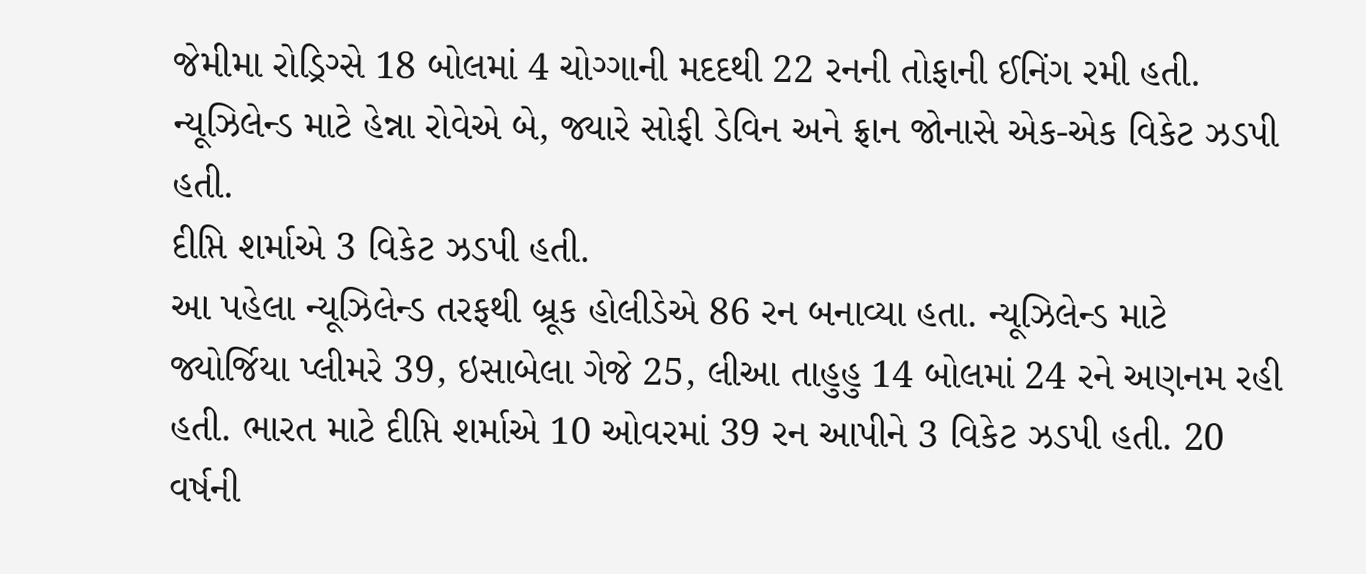જેમીમા રોડ્રિગ્સે 18 બોલમાં 4 ચોગ્ગાની મદદથી 22 રનની તોફાની ઈનિંગ રમી હતી. ન્યૂઝિલેન્ડ માટે હેન્ના રોવેએ બે, જ્યારે સોફી ડેવિન અને ફ્રાન જોનાસે એક-એક વિકેટ ઝડપી હતી.
દીપ્તિ શર્માએ 3 વિકેટ ઝડપી હતી.
આ પહેલા ન્યૂઝિલેન્ડ તરફથી બ્રૂક હોલીડેએ 86 રન બનાવ્યા હતા. ન્યૂઝિલેન્ડ માટે જ્યોર્જિયા પ્લીમરે 39, ઇસાબેલા ગેજે 25, લીઆ તાહુહુ 14 બોલમાં 24 રને અણનમ રહી હતી. ભારત માટે દીપ્તિ શર્માએ 10 ઓવરમાં 39 રન આપીને 3 વિકેટ ઝડપી હતી. 20 વર્ષની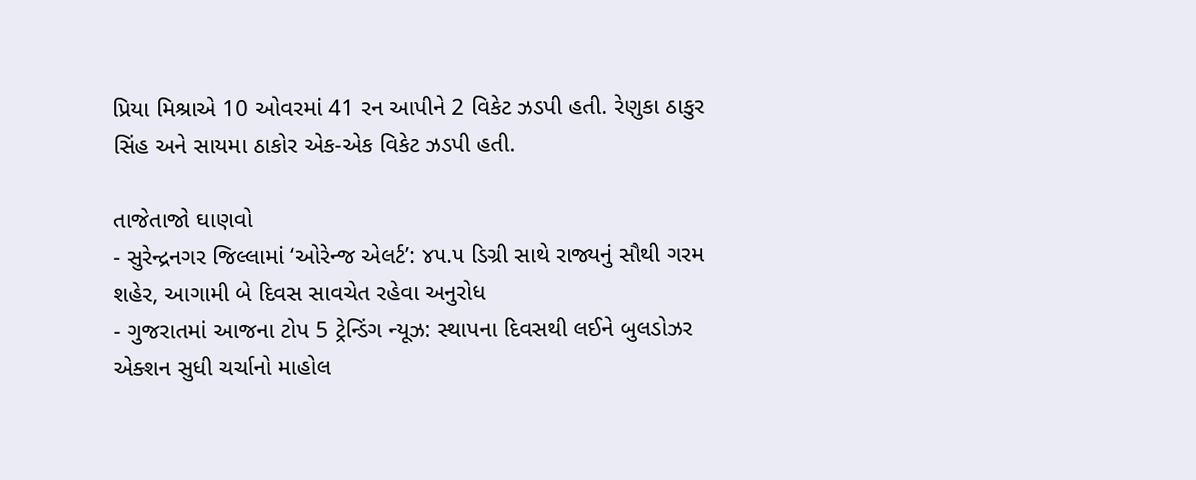પ્રિયા મિશ્રાએ 10 ઓવરમાં 41 રન આપીને 2 વિકેટ ઝડપી હતી. રેણુકા ઠાકુર સિંહ અને સાયમા ઠાકોર એક-એક વિકેટ ઝડપી હતી.

તાજેતાજો ઘાણવો
- સુરેન્દ્રનગર જિલ્લામાં ‘ઓરેન્જ એલર્ટ’: ૪૫.૫ ડિગ્રી સાથે રાજ્યનું સૌથી ગરમ શહેર, આગામી બે દિવસ સાવચેત રહેવા અનુરોધ
- ગુજરાતમાં આજના ટોપ 5 ટ્રેન્ડિંગ ન્યૂઝ: સ્થાપના દિવસથી લઈને બુલડોઝર એક્શન સુધી ચર્ચાનો માહોલ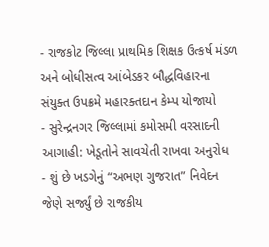- રાજકોટ જિલ્લા પ્રાથમિક શિક્ષક ઉત્કર્ષ મંડળ અને બોધીસત્વ આંબેડકર બૌદ્ધવિહારના સંયુક્ત ઉપક્રમે મહારક્તદાન કેમ્પ યોજાયો
- સુરેન્દ્રનગર જિલ્લામાં કમોસમી વરસાદની આગાહી: ખેડૂતોને સાવચેતી રાખવા અનુરોધ
- શું છે ખડગેનું “અભણ ગુજરાત” નિવેદન જેણે સર્જ્યું છે રાજકીય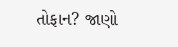તોફાન? જાણો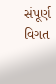સંપૂર્ણ વિગત